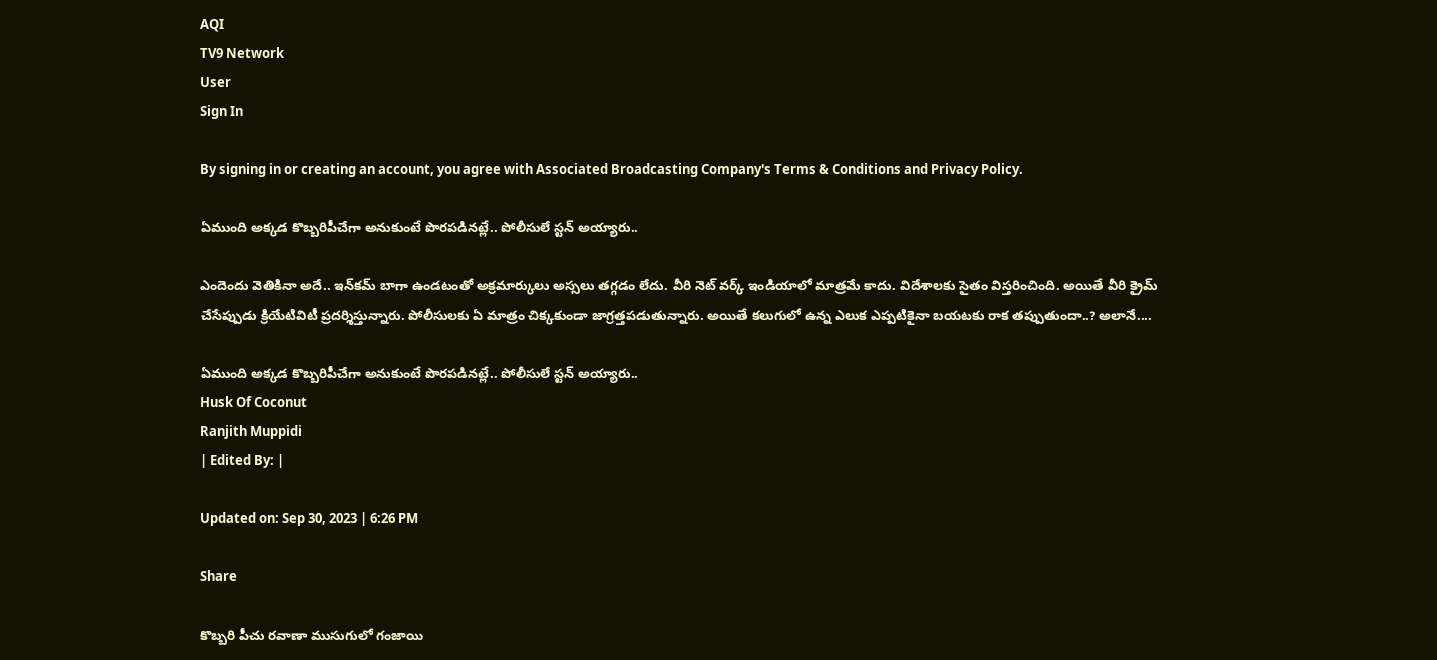AQI
TV9 Network
User
Sign In

By signing in or creating an account, you agree with Associated Broadcasting Company's Terms & Conditions and Privacy Policy.

ఏముంది అక్కడ కొబ్బరిపీచేగా అనుకుంటే పొరపడినట్లే.. పోలీసులే స్టన్ అయ్యారు..

ఎందెందు వెతికినా అదే.. ఇన్‌కమ్ బాగా ఉండటంతో అక్రమార్కులు అస్సలు తగ్గడం లేదు. వీరి నెట్ వర్క్ ఇండియాలో మాత్రమే కాదు. విదేశాలకు సైతం విస్తరించింది. అయితే వీరి క్రైమ్‌ చేసేప్పుడు క్రియేటివిటీ ప్రదర్శిస్తున్నారు. పోలీసులకు ఏ మాత్రం చిక్కకుండా జాగ్రత్తపడుతున్నారు. అయితే కలుగులో ఉన్న ఎలుక ఎప్పటికైనా బయటకు రాక తప్పుతుందా..? అలానే....

ఏముంది అక్కడ కొబ్బరిపీచేగా అనుకుంటే పొరపడినట్లే.. పోలీసులే స్టన్ అయ్యారు..
Husk Of Coconut
Ranjith Muppidi
| Edited By: |

Updated on: Sep 30, 2023 | 6:26 PM

Share

కొబ్బరి పీచు రవాణా ముసుగులో గంజాయి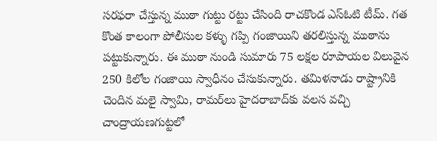సరఫరా చేస్తున్న ముఠా గుట్టు రట్టు చేసింది రాచకొండ ఎస్ఓటి టీమ్. గత కొంత కాలంగా పోలీసుల కళ్ళు గప్పి గంజాయిని తరలిస్తున్న ముఠాను పట్టుకున్నారు. ఈ ముఠా నుండి సుమారు 75 లక్షల రూపాయల విలువైన 250 కిలోల గంజాయి స్వాధీనం చేసుకున్నారు. తమిళనాడు రాష్ట్రానికి చెందిన మలై స్వామి, రామర్‌లు హైదరాబాద్‌కు వలస వచ్చి చాంద్రాయణగుట్టలో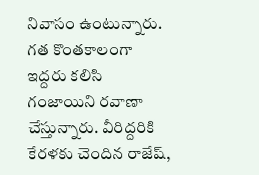నివాసం ఉంటున్నారు. గత కొంతకాలంగా ఇద్దరు కలిసి గంజాయిని రవాణా చేస్తున్నారు. వీరిద్దరికి కేరళకు చెందిన రాజేష్,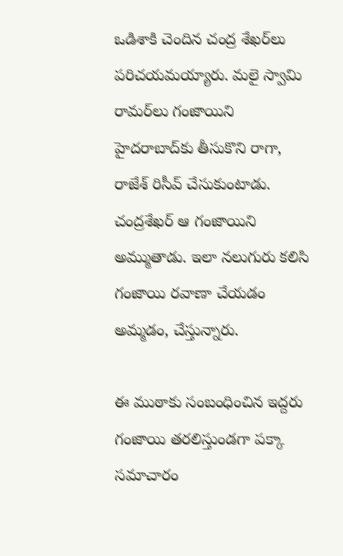ఒడిశాకి చెందిన చంద్ర శేఖర్‌లు పరిచయమయ్యారు. మలై స్వామి రామర్‌లు గంజాయిని హైదరాబాద్‌కు తీసుకొని రాగా, రాజేశ్ రిసీవ్ చేసుకుంటాడు. చంద్రశేఖర్ ఆ గంజాయిని అమ్ముతాడు. ఇలా నలుగురు కలిసి గంజాయి రవాణా చేయడం అమ్మడం, చేస్తున్నారు.

ఈ ముఠాకు సంబంధించిన ఇద్దరు గంజాయి తరలిస్తుండగా పక్కా సమాచారం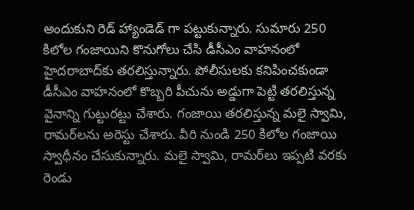అందుకుని రెడ్ హ్యాండెడ్ గా పట్టుకున్నారు. సుమారు 250 కిలోల గంజాయిని కొనుగోలు చేసి డీసీఎం వాహనంలో హైదరాబాద్‌కు తరలిస్తున్నారు. పోలీసులకు కనిపించకుండా డీసీఎం వాహనంలో కొబ్బరి పీచును అడ్డుగా పెట్టి తరలిస్తున్న వైనాన్ని గుట్టురట్టు చేశారు. గంజాయి తరలిస్తున్న మలై స్వామి, రామర్‌లను అరెస్టు చేశారు. వీరి నుండి 250 కిలోల గంజాయి  స్వాధీనం చేసుకున్నారు. మలై స్వామి, రామర్‌లు ఇప్పటి వరకు రెండు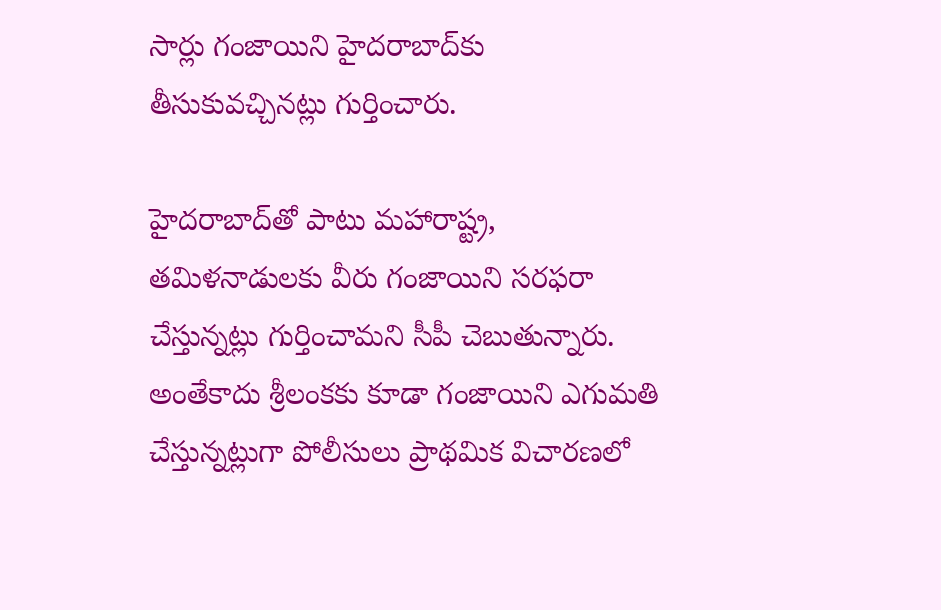సార్లు గంజాయిని హైదరాబాద్‌కు తీసుకువచ్చినట్లు గుర్తించారు.

హైదరాబాద్‌తో పాటు మహారాష్ట్ర, తమిళనాడులకు వీరు గంజాయిని సరఫరా చేస్తున్నట్లు గుర్తించామని సీపీ చెబుతున్నారు. అంతేకాదు శ్రీలంకకు కూడా గంజాయిని ఎగుమతి చేస్తున్నట్లుగా పోలీసులు ప్రాథమిక విచారణలో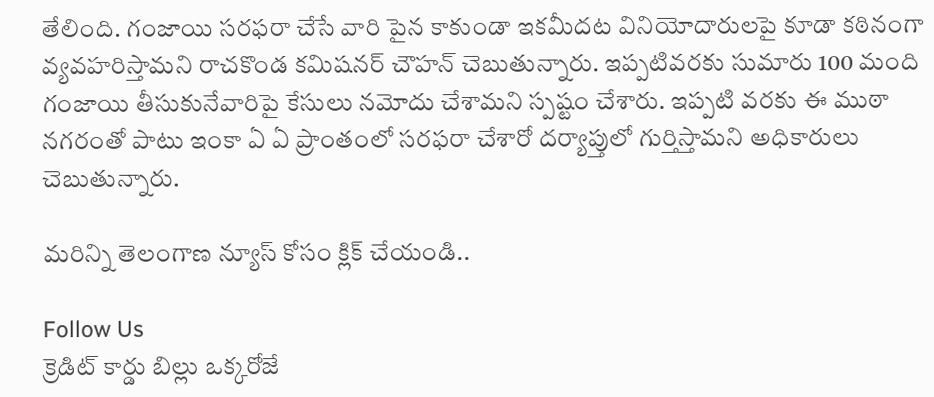తేలింది. గంజాయి సరఫరా చేసే వారి పైన కాకుండా ఇకమీదట వినియోదారులపై కూడా కఠినంగా వ్యవహరిస్తామని రాచకొండ కమిషనర్ చౌహన్ చెబుతున్నారు. ఇప్పటివరకు సుమారు 100 మంది గంజాయి తీసుకునేవారిపై కేసులు నమోదు చేశామని స్పష్టం చేశారు. ఇప్పటి వరకు ఈ ముఠా నగరంతో పాటు ఇంకా ఏ ఏ‌ ప్రాంతంలో సరఫరా చేశారో దర్యాప్తులో గుర్తిస్తామని అధికారులు చెబుతున్నారు.

మరిన్ని తెలంగాణ న్యూస్ కోసం క్లిక్ చేయండి..

Follow Us
క్రెడిట్ కార్డు బిల్లు ఒక్కరోజే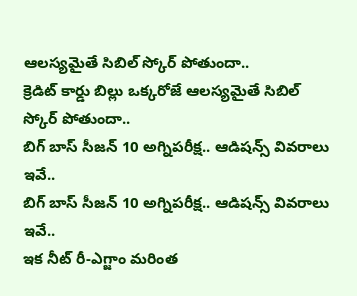ఆలస్యమైతే సిబిల్ స్కోర్ పోతుందా..
క్రెడిట్ కార్డు బిల్లు ఒక్కరోజే ఆలస్యమైతే సిబిల్ స్కోర్ పోతుందా..
బిగ్ బాస్ సీజన్ 10 అగ్నిపరీక్ష.. ఆడిషన్స్ వివరాలు ఇవే..
బిగ్ బాస్ సీజన్ 10 అగ్నిపరీక్ష.. ఆడిషన్స్ వివరాలు ఇవే..
ఇక నీట్ రీ-ఎగ్జాం మరింత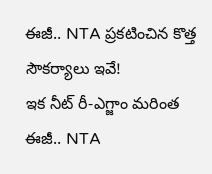ఈజీ.. NTA ప్రకటించిన కొత్త సౌకర్యాలు ఇవే!
ఇక నీట్ రీ-ఎగ్జాం మరింత ఈజీ.. NTA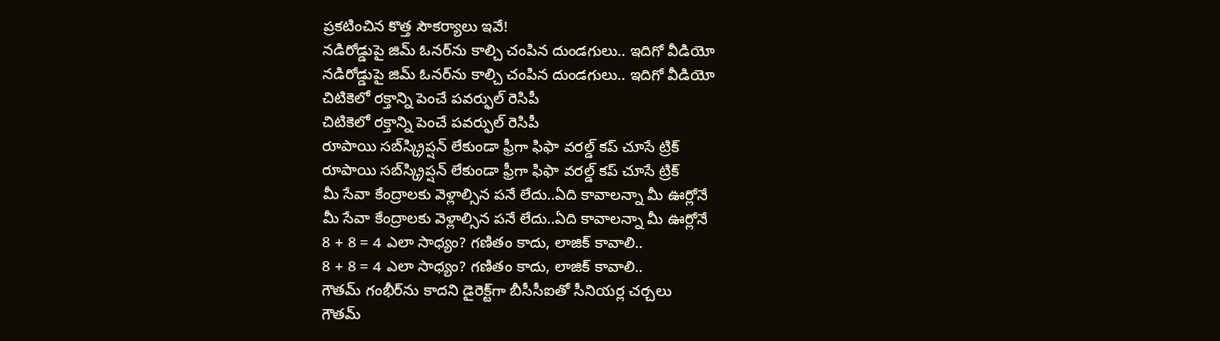ప్రకటించిన కొత్త సౌకర్యాలు ఇవే!
నడిరోడ్డుపై జిమ్‌ ఓనర్‌ను కాల్చి చంపిన దుండగులు.. ఇదిగో వీడియో
నడిరోడ్డుపై జిమ్‌ ఓనర్‌ను కాల్చి చంపిన దుండగులు.. ఇదిగో వీడియో
చిటికెలో రక్తాన్ని పెంచే పవర్ఫుల్ రెసిపీ
చిటికెలో రక్తాన్ని పెంచే పవర్ఫుల్ రెసిపీ
రూపాయి సబ్‌స్క్రిప్షన్ లేకుండా ఫ్రీగా ఫిఫా వరల్డ్ కప్ చూసే ట్రిక్
రూపాయి సబ్‌స్క్రిప్షన్ లేకుండా ఫ్రీగా ఫిఫా వరల్డ్ కప్ చూసే ట్రిక్
మీ సేవా కేంద్రాలకు వెళ్లాల్సిన పనే లేదు..ఏది కావాలన్నా మీ ఊర్లోనే
మీ సేవా కేంద్రాలకు వెళ్లాల్సిన పనే లేదు..ఏది కావాలన్నా మీ ఊర్లోనే
8 + 8 = 4 ఎలా సాధ్యం? గణితం కాదు, లాజిక్ కావాలి..
8 + 8 = 4 ఎలా సాధ్యం? గణితం కాదు, లాజిక్ కావాలి..
గౌతమ్ గంభీర్‌ను కాదని డైరెక్ట్‌గా బీసీసీఐతో సీనియర్ల చర్చలు
గౌతమ్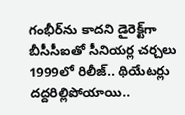గంభీర్‌ను కాదని డైరెక్ట్‌గా బీసీసీఐతో సీనియర్ల చర్చలు
1999లో రిలీజ్.. థియేటర్లు దద్దరిల్లిపోయాయి..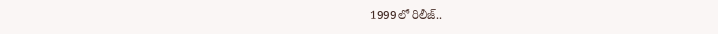1999లో రిలీజ్..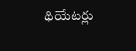థియేటర్లు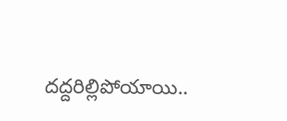దద్దరిల్లిపోయాయి..